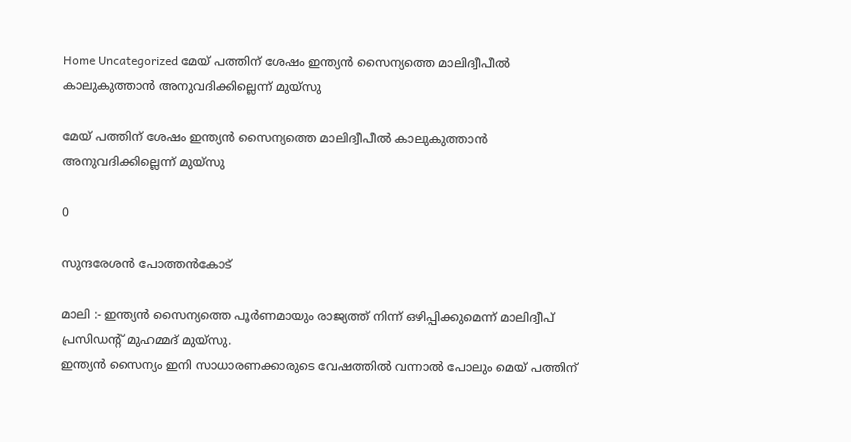Home Uncategorized മേയ് പത്തിന് ശേഷം ഇന്ത്യന്‍ സൈന്യത്തെ മാലിദ്വീപീല്‍ കാലുകുത്താന്‍ അനുവദിക്കില്ലെന്ന് മുയ്‌സു

മേയ് പത്തിന് ശേഷം ഇന്ത്യന്‍ സൈന്യത്തെ മാലിദ്വീപീല്‍ കാലുകുത്താന്‍ അനുവദിക്കില്ലെന്ന് മുയ്‌സു

0

സുന്ദരേശൻ പോത്തൻകോട്

മാലി :- ഇന്ത്യൻ സൈന്യത്തെ പൂര്‍ണമായും രാജ്യത്ത് നിന്ന് ഒഴിപ്പിക്കുമെന്ന് മാലിദ്വീപ് പ്രസിഡന്റ് മുഹമ്മദ് മുയ്‌സു.
ഇന്ത്യന്‍ സൈന്യം ഇനി സാധാരണക്കാരുടെ വേഷത്തില്‍ വന്നാല്‍ പോലും മെയ് പത്തിന്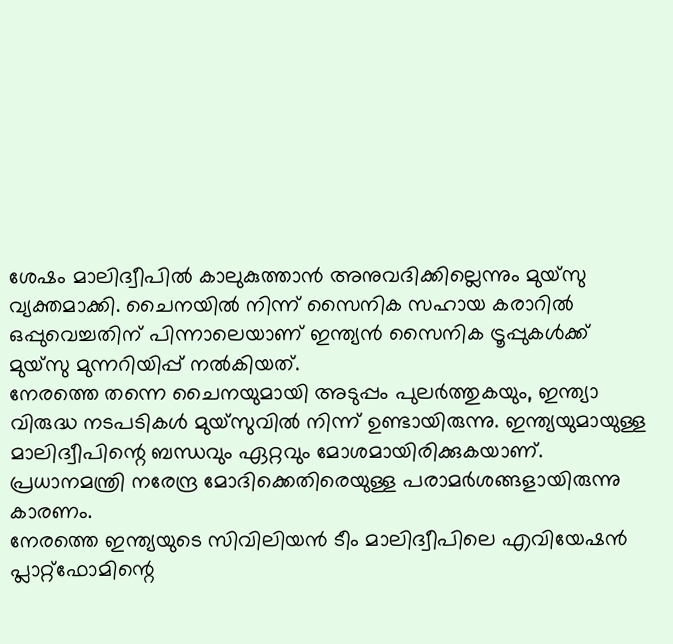ശേഷം മാലിദ്വീപില്‍ കാലുകുത്താന്‍ അനുവദിക്കില്ലെന്നും മുയ്‌സു വ്യക്തമാക്കി. ചൈനയില്‍ നിന്ന് സൈനിക സഹായ കരാറില്‍ ഒപ്പുവെച്ചതിന് പിന്നാലെയാണ് ഇന്ത്യന്‍ സൈനിക ട്രൂപ്പുകള്‍ക്ക് മുയ്‌സു മുന്നറിയിപ്പ് നല്‍കിയത്.
നേരത്തെ തന്നെ ചൈനയുമായി അടുപ്പം പുലര്‍ത്തുകയും, ഇന്ത്യാ വിരുദ്ധ നടപടികള്‍ മുയ്‌സുവില്‍ നിന്ന് ഉണ്ടായിരുന്നു. ഇന്ത്യയുമായുള്ള മാലിദ്വീപിന്റെ ബന്ധവും ഏറ്റവും മോശമായിരിക്കുകയാണ്. പ്രധാനമന്ത്രി നരേന്ദ്ര മോദിക്കെതിരെയുള്ള പരാമര്‍ശങ്ങളായിരുന്നു കാരണം.
നേരത്തെ ഇന്ത്യയുടെ സിവിലിയന്‍ ടീം മാലിദ്വീപിലെ എവിയേഷന്‍ പ്ലാറ്റ്‌ഫോമിന്റെ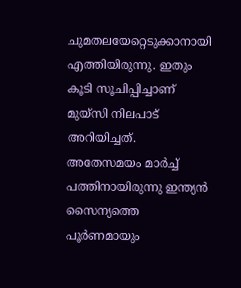ചുമതലയേറ്റെടുക്കാനായി എത്തിയിരുന്നു. ഇതും കൂടി സൂചിപ്പിച്ചാണ് മുയ്‌സി നിലപാട് അറിയിച്ചത്. അതേസമയം മാര്‍ച്ച്‌ പത്തിനായിരുന്നു ഇന്ത്യന്‍ സൈന്യത്തെ പൂര്‍ണമായും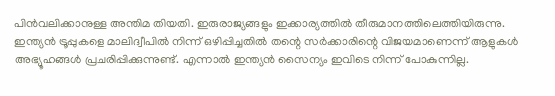പിന്‍വലിക്കാനുള്ള അന്തിമ തിയതി. ഇരുരാജ്യങ്ങളും ഇക്കാര്യത്തില്‍ തീരുമാനത്തിലെത്തിയിരുന്നു.
ഇന്ത്യന്‍ ട്രൂപ്പുകളെ മാലിദ്വീപില്‍ നിന്ന് ഒഴിപ്പിച്ചതില്‍ തന്റെ സര്‍ക്കാരിന്റെ വിജയമാണെന്ന് ആളുകള്‍ അഭ്യൂഹങ്ങള്‍ പ്രചരിപ്പിക്കുന്നുണ്ട്. എന്നാല്‍ ഇന്ത്യന്‍ സൈന്യം ഇവിടെ നിന്ന് പോകുന്നില്ല.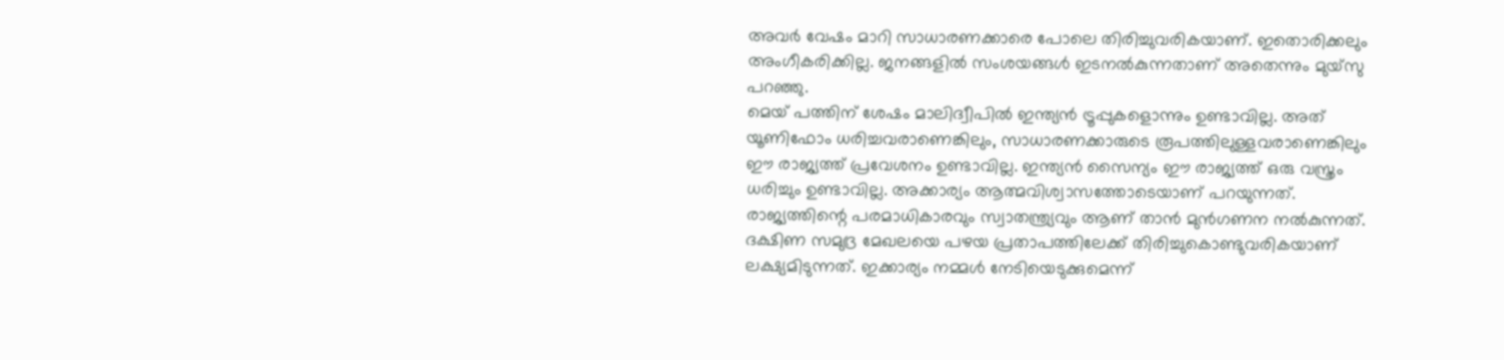അവര്‍ വേഷം മാറി സാധാരണക്കാരെ പോലെ തിരിച്ചുവരികയാണ്. ഇതൊരിക്കലും അംഗീകരിക്കില്ല. ജനങ്ങളില്‍ സംശയങ്ങള്‍ ഇടനല്‍കുന്നതാണ് അതെന്നും മുയ്‌സു പറഞ്ഞു.
മെയ് പത്തിന് ശേഷം മാലിദ്വീപില്‍ ഇന്ത്യന്‍ ട്രൂപ്പുകളൊന്നും ഉണ്ടാവില്ല. അത് യൂണിഫോം ധരിച്ചവരാണെങ്കിലും, സാധാരണക്കാരുടെ രൂപത്തിലുള്ളവരാണെങ്കിലും ഈ രാജ്യത്ത് പ്രവേശനം ഉണ്ടാവില്ല. ഇന്ത്യന്‍ സൈന്യം ഈ രാജ്യത്ത് ഒരു വസ്ത്രം ധരിച്ചും ഉണ്ടാവില്ല. അക്കാര്യം ആത്മവിശ്വാസത്തോടെയാണ് പറയുന്നത്. രാജ്യത്തിന്റെ പരമാധികാരവും സ്വാതന്ത്ര്യവും ആണ് താന്‍ മുന്‍ഗണന നല്‍കുന്നത്.
ദക്ഷിണ സമുദ്ര മേഖലയെ പഴയ പ്രതാപത്തിലേക്ക് തിരിച്ചുകൊണ്ടുവരികയാണ് ലക്ഷ്യമിടുന്നത്. ഇക്കാര്യം നമ്മള്‍ നേടിയെടുക്കുമെന്ന്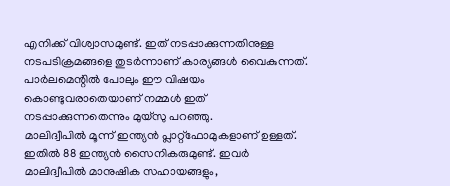എനിക്ക് വിശ്വാസമുണ്ട്. ഇത് നടപ്പാക്കുന്നതിനുള്ള നടപടിക്രമങ്ങളെ തുടര്‍ന്നാണ് കാര്യങ്ങള്‍ വൈകുന്നത്. പാര്‍ലമെന്റില്‍ പോലും ഈ വിഷയം കൊണ്ടുവരാതെയാണ് നമ്മള്‍ ഇത് നടപ്പാക്കുന്നതെന്നും മുയ്‌സു പറഞ്ഞു.
മാലിദ്വീപില്‍ മൂന്ന് ഇന്ത്യന്‍ പ്ലാറ്റ്‌ഫോമുകളാണ് ഉള്ളത്. ഇതില്‍ 88 ഇന്ത്യന്‍ സൈനികരുമുണ്ട്. ഇവര്‍ മാലിദ്വീപില്‍ മാനുഷിക സഹായങ്ങളും,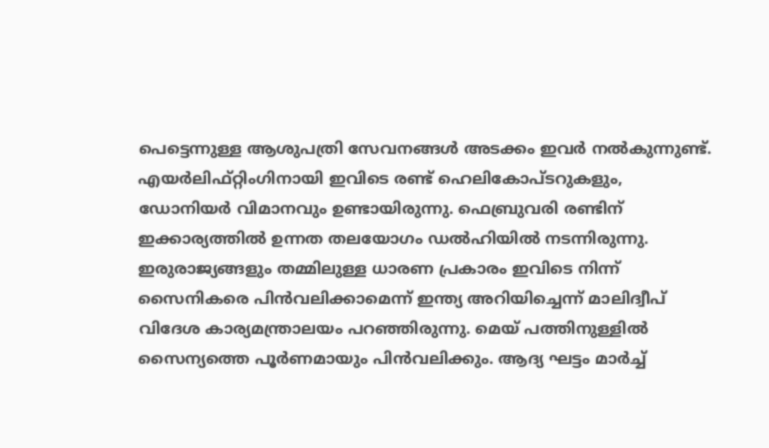പെട്ടെന്നുള്ള ആശുപത്രി സേവനങ്ങള്‍ അടക്കം ഇവര്‍ നല്‍കുന്നുണ്ട്. എയര്‍ലിഫ്റ്റിംഗിനായി ഇവിടെ രണ്ട് ഹെലികോപ്ടറുകളും, ഡോനിയര്‍ വിമാനവും ഉണ്ടായിരുന്നു. ഫെബ്രുവരി രണ്ടിന് ഇക്കാര്യത്തില്‍ ഉന്നത തലയോഗം ഡല്‍ഹിയില്‍ നടന്നിരുന്നു.
ഇരുരാജ്യങ്ങളും തമ്മിലുള്ള ധാരണ പ്രകാരം ഇവിടെ നിന്ന് സൈനികരെ പിന്‍വലിക്കാമെന്ന് ഇന്ത്യ അറിയിച്ചെന്ന് മാലിദ്വീപ് വിദേശ കാര്യമന്ത്രാലയം പറഞ്ഞിരുന്നു. മെയ് പത്തിനുള്ളില്‍ സൈന്യത്തെ പൂര്‍ണമായും പിന്‍വലിക്കും. ആദ്യ ഘട്ടം മാര്‍ച്ച്‌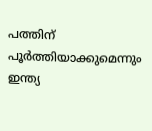പത്തിന് പൂര്‍ത്തിയാക്കുമെന്നും ഇന്ത്യ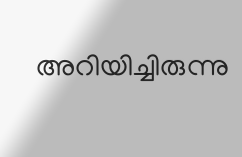അറിയിച്ചിരുന്നു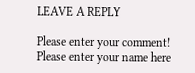LEAVE A REPLY

Please enter your comment!
Please enter your name here